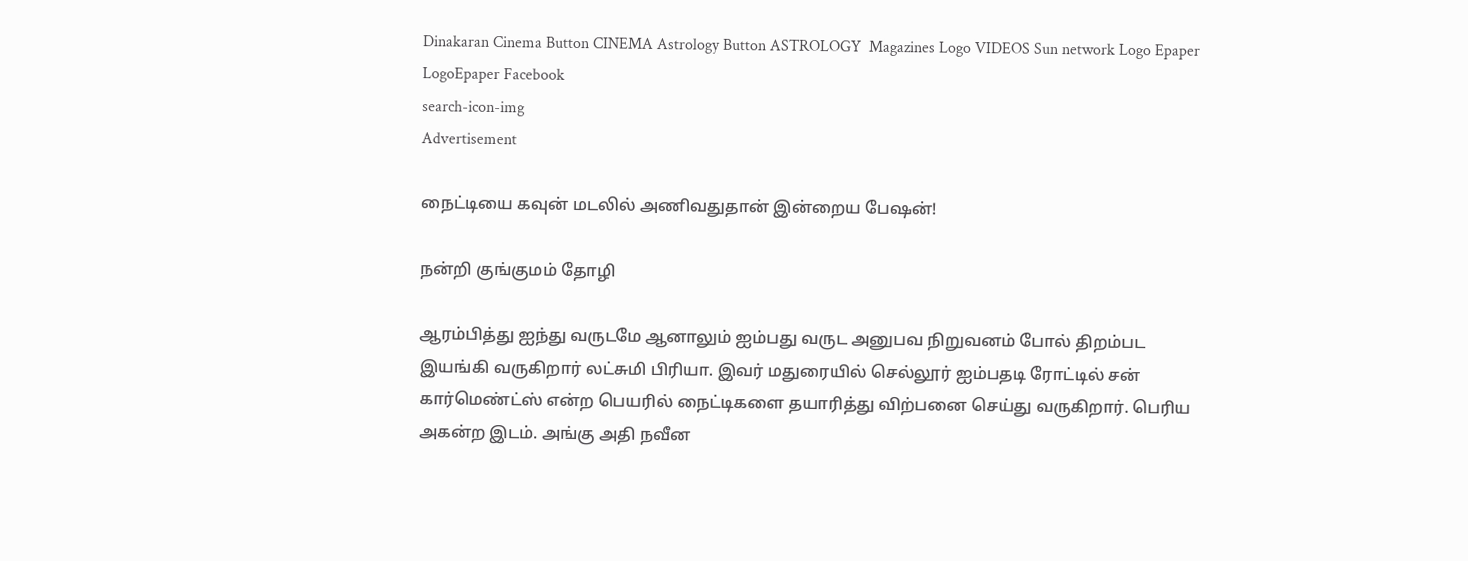Dinakaran Cinema Button CINEMA Astrology Button ASTROLOGY  Magazines Logo VIDEOS Sun network Logo Epaper LogoEpaper Facebook
search-icon-img
Advertisement

நைட்டியை கவுன் மடலில் அணிவதுதான் இன்றைய பேஷன்!

நன்றி குங்குமம் தோழி

ஆரம்பித்து ஐந்து வருடமே ஆனாலும் ஐம்பது வருட அனுபவ நிறுவனம் போல் திறம்பட இயங்கி வருகிறார் லட்சுமி பிரியா. இவர் மதுரையில் செல்லூர் ஐம்பதடி ரோட்டில் சன் கார்மெண்ட்ஸ் என்ற பெயரில் நைட்டிகளை தயாரித்து விற்பனை செய்து வருகிறார். பெரிய அகன்ற இடம். அங்கு அதி நவீன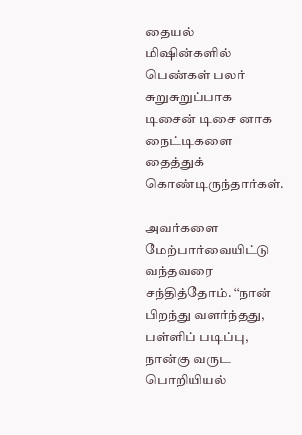தையல் மிஷின்களில் பெண்கள் பலர் சுறுசுறுப்பாக டிசைன் டிசை னாக நைட்டிகளை தைத்துக் கொண்டிருந்தார்கள்.

அவர்களை மேற்பார்வையிட்டு வந்தவரை சந்தித்தோம். ‘‘நான் பிறந்து வளர்ந்தது, பள்ளிப் படிப்பு, நான்கு வருட பொறியியல்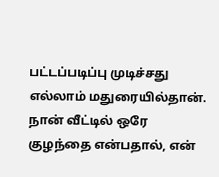பட்டப்படிப்பு முடிச்சது எல்லாம் மதுரையில்தான். நான் வீட்டில் ஒரே குழந்தை என்பதால், என்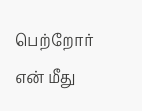பெற்றோர் என் மீது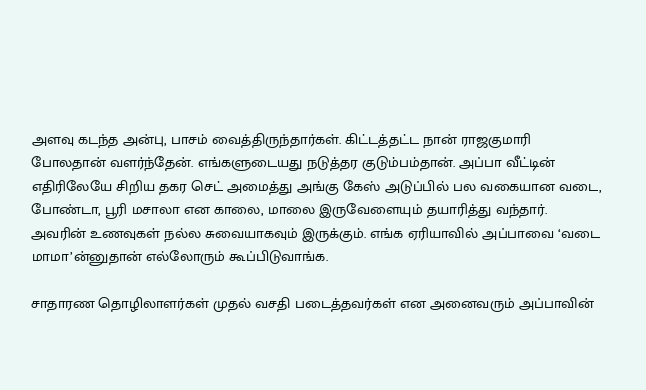அளவு கடந்த அன்பு, பாசம் வைத்திருந்தார்கள். கிட்டத்தட்ட நான் ராஜகுமாரி போலதான் வளர்ந்தேன். எங்களுடையது நடுத்தர குடும்பம்தான். அப்பா வீட்டின் எதிரிலேயே சிறிய தகர செட் அமைத்து அங்கு கேஸ் அடுப்பில் பல வகையான வடை, போண்டா, பூரி மசாலா என காலை, மாலை இருவேளையும் தயாரித்து வந்தார். அவரின் உணவுகள் நல்ல சுவையாகவும் இருக்கும். எங்க ஏரியாவில் அப்பாவை ‘வடை மாமா’ன்னுதான் எல்லோரும் கூப்பிடுவாங்க.

சாதாரண தொழிலாளர்கள் முதல் வசதி படைத்தவர்கள் என அனைவரும் அப்பாவின்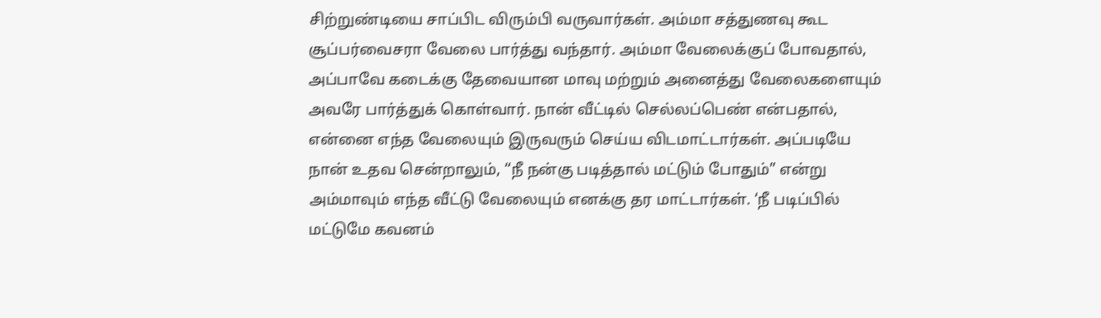சிற்றுண்டியை சாப்பிட விரும்பி வருவார்கள். அம்மா சத்துணவு கூட சூப்பர்வைசரா வேலை பார்த்து வந்தார். அம்மா வேலைக்குப் போவதால், அப்பாவே கடைக்கு தேவையான மாவு மற்றும் அனைத்து வேலைகளையும் அவரே பார்த்துக் கொள்வார். நான் வீட்டில் செல்லப்பெண் என்பதால், என்னை எந்த வேலையும் இருவரும் செய்ய விடமாட்டார்கள். அப்படியே நான் உதவ சென்றாலும், ‘‘நீ நன்கு படித்தால் மட்டும் போதும்” என்று அம்மாவும் எந்த வீட்டு வேலையும் எனக்கு தர மாட்டார்கள். ‘நீ படிப்பில் மட்டுமே கவனம்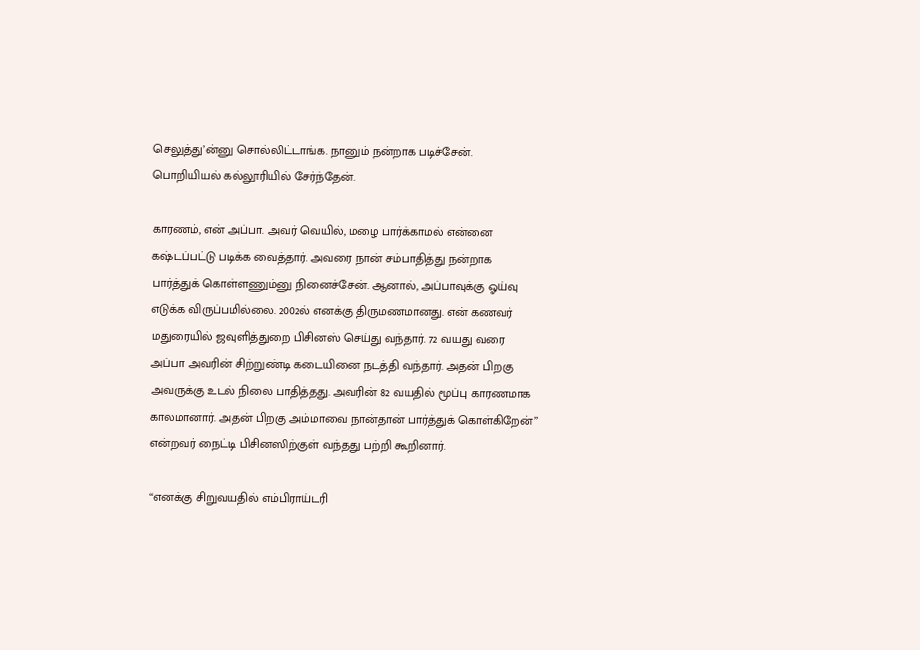செலுத்து’ன்னு சொல்லிட்டாங்க. நானும் நன்றாக படிச்சேன். பொறியியல் கல்லூரியில் சேர்ந்தேன்.

காரணம், என் அப்பா. அவர் வெயில், மழை பார்க்காமல் என்னை கஷ்டப்பட்டு படிக்க வைத்தார். அவரை நான் சம்பாதித்து நன்றாக பார்த்துக் கொள்ளணும்னு நினைச்சேன். ஆனால், அப்பாவுக்கு ஓய்வு எடுக்க விருப்பமில்லை. 2002ல் எனக்கு திருமணமானது. என் கணவர் மதுரையில் ஜவுளித்துறை பிசினஸ் செய்து வந்தார். 72 வயது வரை அப்பா அவரின் சிற்றுண்டி கடையினை நடத்தி வந்தார். அதன் பிறகு அவருக்கு உடல் நிலை பாதித்தது. அவரின் 82 வயதில் மூப்பு காரணமாக காலமானார். அதன் பிறகு அம்மாவை நான்தான் பார்த்துக் கொள்கிறேன்’’ என்றவர் நைட்டி பிசினஸிற்குள் வந்தது பற்றி கூறினார்.

‘‘எனக்கு சிறுவயதில் எம்பிராய்டரி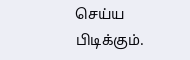செய்ய பிடிக்கும்.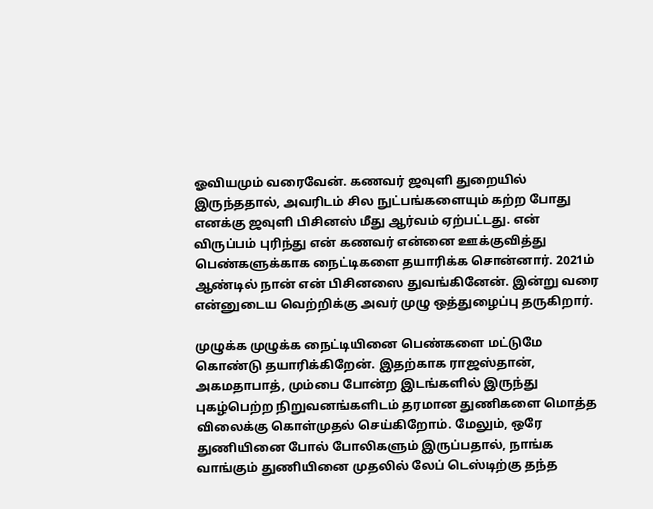ஓவியமும் வரைவேன். கணவர் ஜவுளி துறையில் இருந்ததால், அவரிடம் சில நுட்பங்களையும் கற்ற போது எனக்கு ஜவுளி பிசினஸ் மீது ஆர்வம் ஏற்பட்டது. என் விருப்பம் புரிந்து என் கணவர் என்னை ஊக்குவித்து பெண்களுக்காக நைட்டிகளை தயாரிக்க சொன்னார். 2021ம் ஆண்டில் நான் என் பிசினஸை துவங்கினேன். இன்று வரை என்னுடைய வெற்றிக்கு அவர் முழு ஒத்துழைப்பு தருகிறார்.

முழுக்க முழுக்க நைட்டியினை பெண்களை மட்டுமே கொண்டு தயாரிக்கிறேன். இதற்காக ராஜஸ்தான், அகமதாபாத், மும்பை போன்ற இடங்களில் இருந்து புகழ்பெற்ற நிறுவனங்களிடம் தரமான துணிகளை மொத்த விலைக்கு கொள்முதல் செய்கிறோம். மேலும், ஒரே துணியினை போல் போலிகளும் இருப்பதால், நாங்க வாங்கும் துணியினை முதலில் லேப் டெஸ்டிற்கு தந்த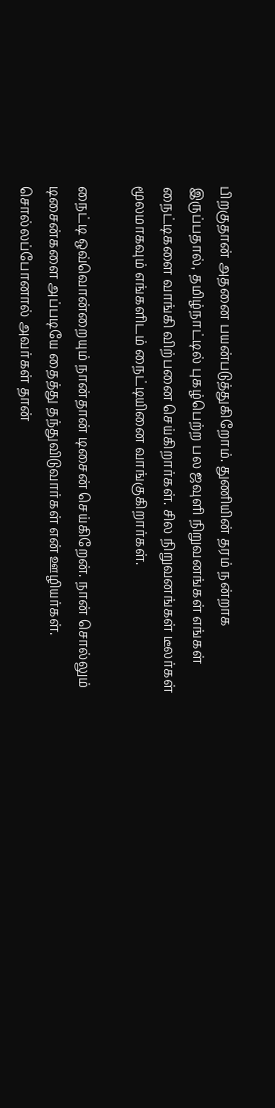பிறகுதான் அதனை பயன்படுத்துகிறோம். துணியின் தரம் நன்றாக இருப்பதால், தமிழ்நாட்டில் புகழ்பெற்ற பல ஜவுளி நிறுவனங்கள் எங்கள் நைட்டிகளை வாங்கி விற்பனை செய்கிறார்கள். சில நிறுவனங்கள் டீலர்கள் மூலமாகவும் எங்களிடம் நைட்டியினை வாங்குகிறார்கள்.

நைட்டி ஒவ்வொன்றையும் நான்தான் டிசைன் செய்கிறேன். நான் சொல்லும் டிசைன்களை அப்படியே தைத்து தந்துவிடுவார்கள் என் ஊழியர்கள். சொல்லப்போனால் அவர்கள் தான்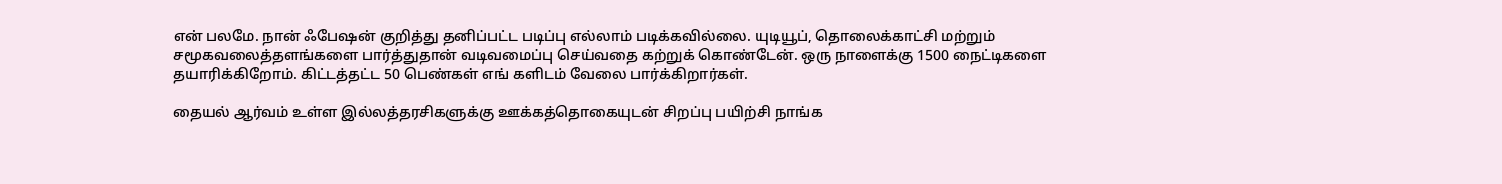என் பலமே. நான் ஃபேஷன் குறித்து தனிப்பட்ட படிப்பு எல்லாம் படிக்கவில்லை. யுடியூப், தொலைக்காட்சி மற்றும் சமூகவலைத்தளங்களை பார்த்துதான் வடிவமைப்பு செய்வதை கற்றுக் கொண்டேன். ஒரு நாளைக்கு 1500 நைட்டிகளை தயாரிக்கிறோம். கிட்டத்தட்ட 50 பெண்கள் எங் களிடம் வேலை பார்க்கிறார்கள்.

தையல் ஆர்வம் உள்ள இல்லத்தரசிகளுக்கு ஊக்கத்தொகையுடன் சிறப்பு பயிற்சி நாங்க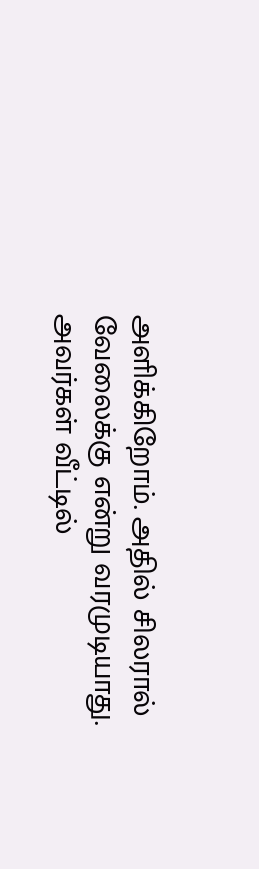அளிக்கிறோம். அதில் சிலரால் வேலைக்கு என்று வரமுடியாது. அவர்கள் வீட்டில்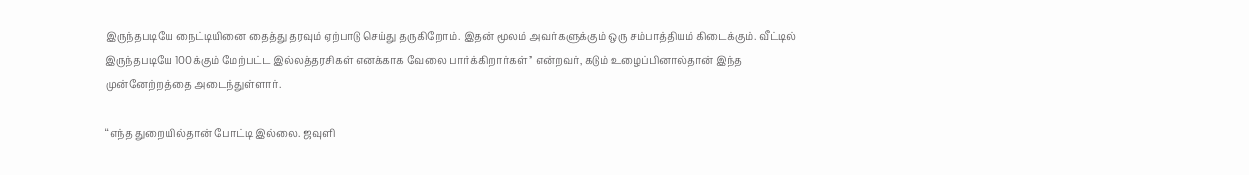இருந்தபடியே நைட்டியினை தைத்து தரவும் ஏற்பாடு செய்து தருகிறோம். இதன் மூலம் அவர்களுக்கும் ஒரு சம்பாத்தியம் கிடைக்கும். வீட்டில் இருந்தபடியே 100க்கும் மேற்பட்ட இல்லத்தரசிகள் எனக்காக வேலை பார்க்கிறார்கள்’’ என்றவர், கடும் உழைப்பினால்தான் இந்த முன்னேற்றத்தை அடைந்துள்ளார்.

‘‘எந்த துறையில்தான் போட்டி இல்லை. ஜவுளி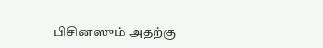பிசினஸும் அதற்கு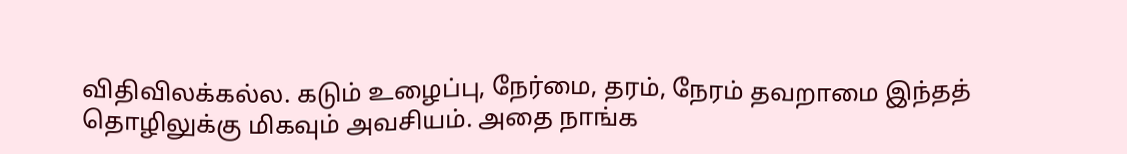விதிவிலக்கல்ல. கடும் உழைப்பு, நேர்மை, தரம், நேரம் தவறாமை இந்தத் தொழிலுக்கு மிகவும் அவசியம். அதை நாங்க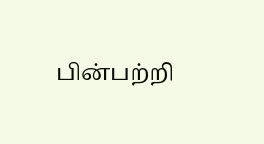பின்பற்றி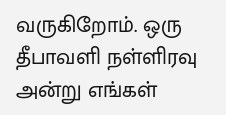வருகிறோம். ஒரு தீபாவளி நள்ளிரவு அன்று எங்கள்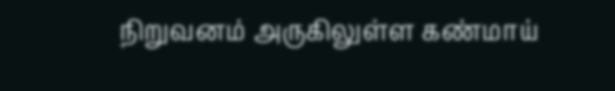நிறுவனம் அருகிலுள்ள கண்மாய்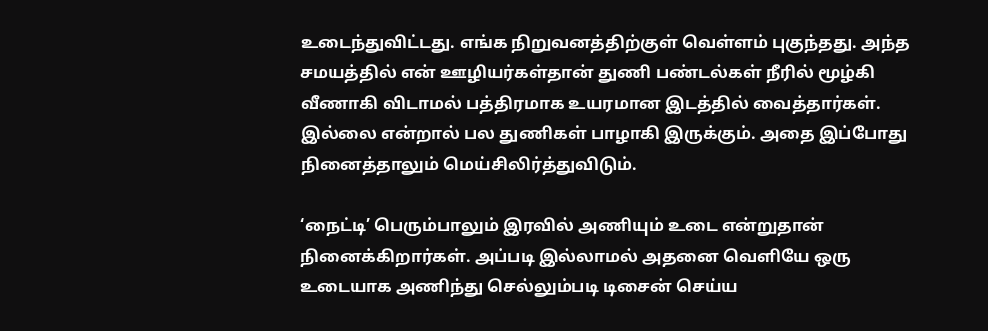உடைந்துவிட்டது. எங்க நிறுவனத்திற்குள் வெள்ளம் புகுந்தது. அந்த சமயத்தில் என் ஊழியர்கள்தான் துணி பண்டல்கள் நீரில் மூழ்கி வீணாகி விடாமல் பத்திரமாக உயரமான இடத்தில் வைத்தார்கள். இல்லை என்றால் பல துணிகள் பாழாகி இருக்கும். அதை இப்போது நினைத்தாலும் மெய்சிலிர்த்துவிடும்.

‘நைட்டி’ பெரும்பாலும் இரவில் அணியும் உடை என்றுதான் நினைக்கிறார்கள். அப்படி இல்லாமல் அதனை வெளியே ஒரு உடையாக அணிந்து செல்லும்படி டிசைன் செய்ய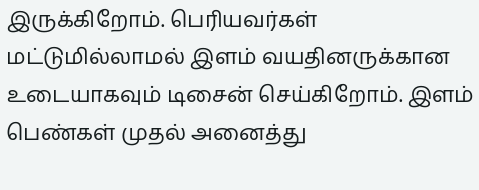இருக்கிறோம். பெரியவர்கள் மட்டுமில்லாமல் இளம் வயதினருக்கான உடையாகவும் டிசைன் செய்கிறோம். இளம் பெண்கள் முதல் அனைத்து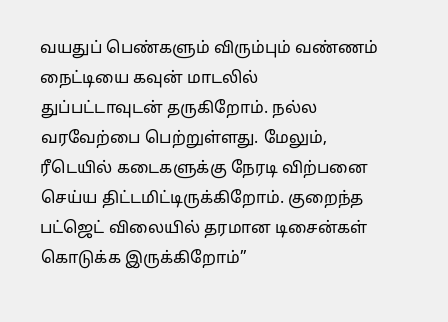வயதுப் பெண்களும் விரும்பும் வண்ணம் நைட்டியை கவுன் மாடலில் துப்பட்டாவுடன் தருகிறோம். நல்ல வரவேற்பை பெற்றுள்ளது. மேலும், ரீடெயில் கடைகளுக்கு நேரடி விற்பனை செய்ய திட்டமிட்டிருக்கிறோம். குறைந்த பட்ஜெட் விலையில் தரமான டிசைன்கள் கொடுக்க இருக்கிறோம்’’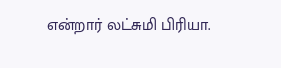என்றார் லட்சுமி பிரியா.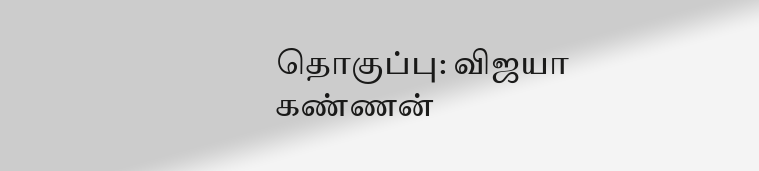தொகுப்பு: விஜயா கண்ணன்